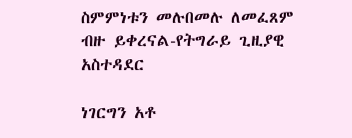ስምምነቱን መሉበመሉ ለመፈጸም ብዙ ይቀረናል-የትግራይ ጊዚያዊ አስተዳደር

ነገርግን አቶ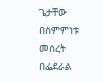ጌታቸው በስምምነቱ መሰረት በፌደራል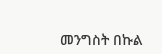መንግስት በኩል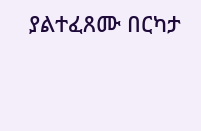ያልተፈጸሙ በርካታ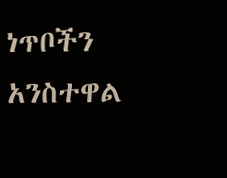ነጥቦችን አንስተዋል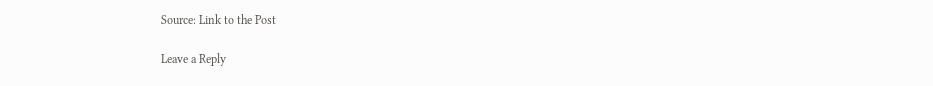Source: Link to the Post

Leave a Reply